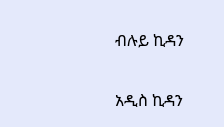ብሉይ ኪዳን

አዲስ ኪዳን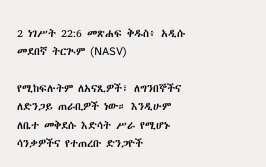2 ነገሥት 22:6 መጽሐፍ ቅዱስ፥ አዲሱ መደበኛ ትርጒም (NASV)

የሚከፍሉትም ለአናጺዎች፣ ለግንበኞችና ለድንጋይ ጠራቢዎች ነው። እንዲሁም ለቤተ መቅደሱ እድሳት ሥራ የሚሆኑ ሳንቃዎችና የተጠረቡ ድንጋዮች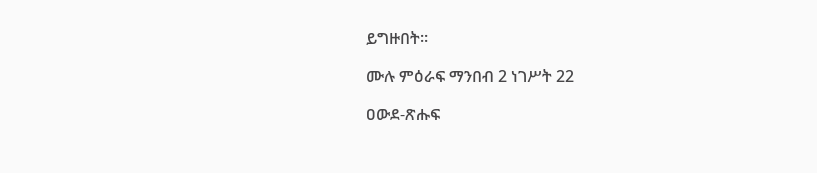ይግዙበት።

ሙሉ ምዕራፍ ማንበብ 2 ነገሥት 22

ዐውደ-ጽሑፍ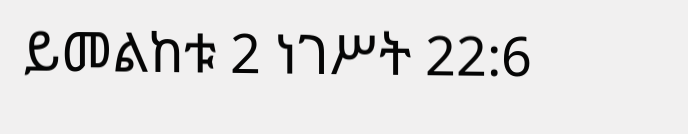ይመልከቱ 2 ነገሥት 22:6